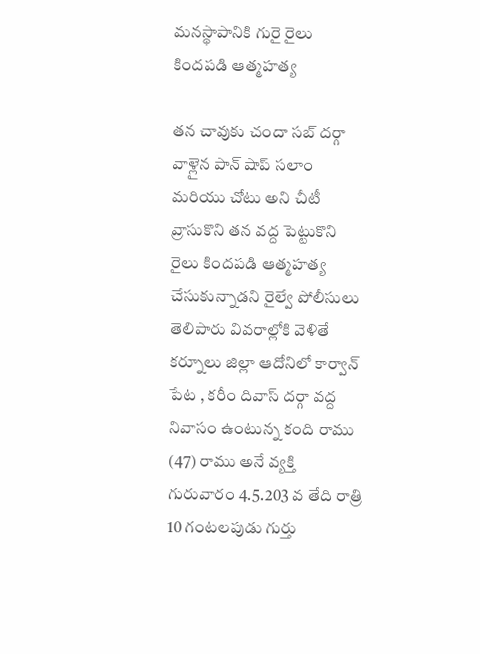మనస్థాపానికి గురై రైలు కిందపడి ఆత్మహత్య

తన చావుకు చందా సబ్ దర్గా వాళ్లైన పాన్ షాప్ సలాం మరియు చోటు అని చీటీ వ్రాసుకొని తన వద్ద పెట్టుకొని రైలు కిందపడి ఆత్మహత్య చేసుకున్నాడని రైల్వే పోలీసులు తెలిపారు వివరాల్లోకి వెళితే కర్నూలు జిల్లా ఆదోనిలో కార్వాన్ పేట , కరీం దివాస్ దర్గా వద్ద నివాసం ఉంటున్న కంది రాము (47) రాము అనే వ్యక్తి గురువారం 4.5.203 వ తేది రాత్రి 10 గంటలపుడు గుర్తు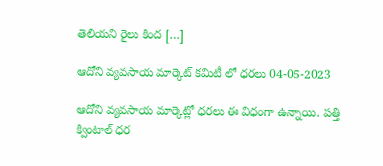తెలియని రైలు కింద […]

ఆదోని వ్యవసాయ మార్కెట్ కమిటీ లో ధరలు 04-05-2023

ఆదోని వ్యవసాయ మార్కెట్లో ధరలు ఈ విధంగా ఉన్నాయి. పత్తి క్వింటాల్ ధర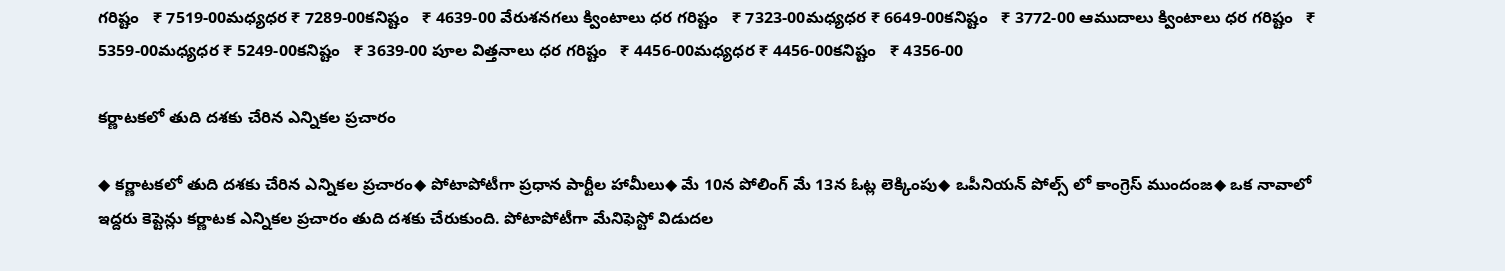గరిష్టం   ₹ 7519-00మధ్యధర ₹ 7289-00కనిష్టం   ₹ 4639-00 వేరుశనగలు క్వింటాలు ధర గరిష్టం   ₹ 7323-00మధ్యధర ₹ 6649-00కనిష్టం   ₹ 3772-00 ఆముదాలు క్వింటాలు ధర గరిష్టం   ₹ 5359-00మధ్యధర ₹ 5249-00కనిష్టం   ₹ 3639-00 పూల విత్తనాలు ధర గరిష్టం   ₹ 4456-00మధ్యధర ₹ 4456-00కనిష్టం   ₹ 4356-00

కర్ణాటకలో తుది దశకు చేరిన ఎన్నికల ప్రచారం

◆ కర్ణాటకలో తుది దశకు చేరిన ఎన్నికల ప్రచారం◆ పోటాపోటీగా ప్రధాన పార్టీల హామీలు◆ మే 10న పోలింగ్ మే 13న ఓట్ల లెక్కింపు◆ ఒపీనియన్ పోల్స్ లో కాంగ్రెస్ ముందంజ◆ ఒక నావాలో ఇద్దరు కెప్టెన్లు కర్ణాటక ఎన్నికల ప్రచారం తుది దశకు చేరుకుంది. పోటాపోటీగా మేనిఫెస్టో విడుదల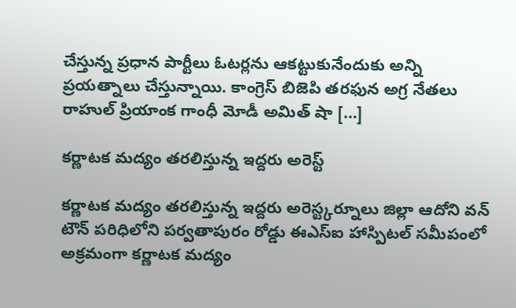చేస్తున్న ప్రధాన పార్టీలు ఓటర్లను ఆకట్టుకునేందుకు అన్ని ప్రయత్నాలు చేస్తున్నాయి. కాంగ్రెస్ బిజెపి తరఫున అగ్ర నేతలు రాహుల్ ప్రియాంక గాంధీ మోడీ అమిత్ షా […]

కర్ణాటక మద్యం తరలిస్తున్న ఇద్దరు అరెస్ట్

కర్ణాటక మద్యం తరలిస్తున్న ఇద్దరు అరెస్ట్కర్నూలు జిల్లా ఆదోని వన్ టౌన్ పరిధిలోని పర్వతాపురం రోడ్డు ఈఎస్ఐ హాస్పిటల్ సమీపంలో అక్రమంగా కర్ణాటక మద్యం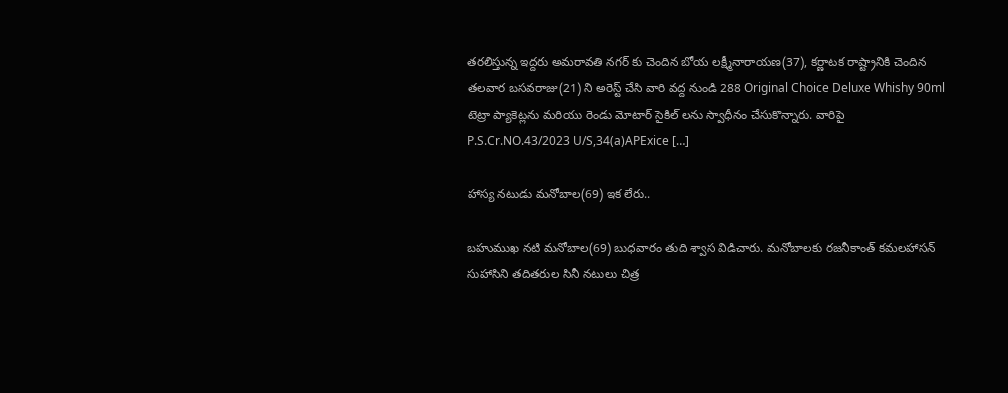తరలిస్తున్న ఇద్దరు అమరావతి నగర్ కు చెందిన బోయ లక్ష్మీనారాయణ(37), కర్ణాటక రాష్ట్రానికి చెందిన తలవార బసవరాజు(21) ని అరెస్ట్ చేసి వారి వద్ద నుండి 288 Original Choice Deluxe Whishy 90ml టెట్రా ప్యాకెట్లను మరియు రెండు మోటార్ సైకిల్ లను స్వాధీనం చేసుకొన్నారు. వారిపై P.S.Cr.NO.43/2023 U/S,34(a)APExice […]

హాస్య నటుడు మనోబాల(69) ఇక లేరు..

బహుముఖ నటి మనోబాల(69) బుధవారం తుది శ్వాస విడిచారు. మనోబాలకు రజనీకాంత్ కమలహాసన్ సుహాసిని తదితరుల సినీ నటులు చిత్ర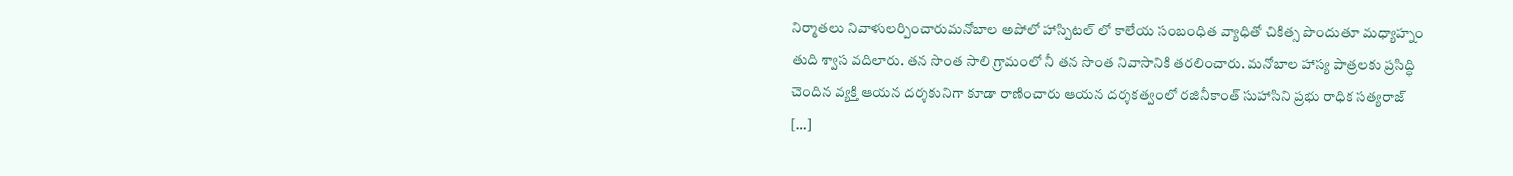నిర్మాతలు నివాళులర్పించారుమనోబాల అపోలో హాస్పిటల్ లో కాలేయ సంబంధిత వ్యాధితో చికిత్స పొందుతూ మధ్యాహ్నం తుది శ్వాస వదిలారు. తన సొంత సాలి గ్రామంలో నీ తన సొంత నివాసానికి తరలించారు. మనోబాల హాస్య పాత్రలకు ప్రసిద్ధి చెందిన వ్యక్తి ఆయన దర్శకునిగా కూడా రాణించారు ఆయన దర్శకత్వంలో రజినీకాంత్ సుహాసిని ప్రభు రాధిక సత్యరాజ్ […]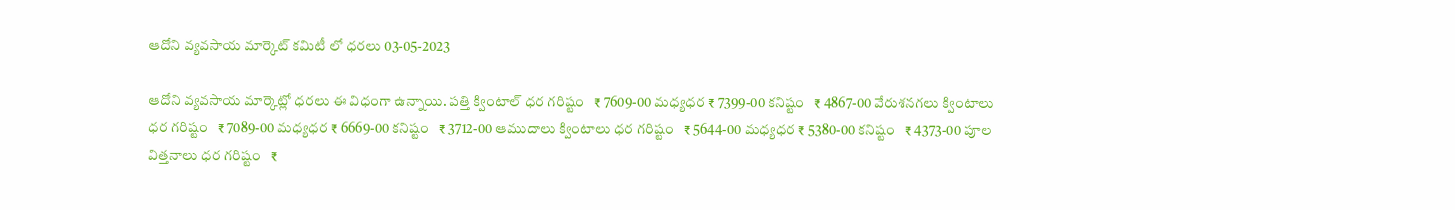ఆదోని వ్యవసాయ మార్కెట్ కమిటీ లో ధరలు 03-05-2023

ఆదోని వ్యవసాయ మార్కెట్లో ధరలు ఈ విధంగా ఉన్నాయి. పత్తి క్వింటాల్ ధర గరిష్టం   ₹ 7609-00 మధ్యధర ₹ 7399-00 కనిష్టం   ₹ 4867-00 వేరుశనగలు క్వింటాలు ధర గరిష్టం   ₹ 7089-00 మధ్యధర ₹ 6669-00 కనిష్టం   ₹ 3712-00 ఆముదాలు క్వింటాలు ధర గరిష్టం   ₹ 5644-00 మధ్యధర ₹ 5380-00 కనిష్టం   ₹ 4373-00 పూల విత్తనాలు ధర గరిష్టం   ₹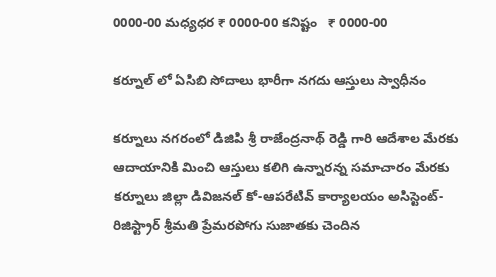0000-00 మధ్యధర ₹ 0000-00 కనిష్టం   ₹ 0000-00

కర్నూల్ లో ఏ‌సి‌బి సోదాలు భారీగా నగదు ఆస్తులు స్వాధీనం

కర్నూలు నగరంలో డి‌జి‌పి శ్రీ రాజేంద్రనాథ్ రెడ్డి గారి ఆదేశాల మేరకు ఆదాయానికి మించి ఆస్తులు కలిగి ఉన్నారన్న సమాచారం మేరకు కర్నూలు జిల్లా డివిజనల్ కో-ఆపరేటివ్ కార్యాలయం అసిస్టెంట్-రిజిస్ట్రార్ శ్రీమతి ప్రేమరపోగు సుజాతకు చెందిన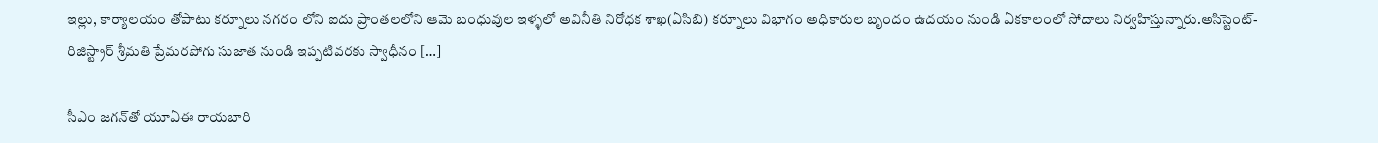ఇల్లు, కార్యాలయం తోపాటు కర్నూలు నగరం లోని ఐదు ప్రాంతలలోని ఆమె బంధువుల ఇళ్ళలో అవినీతి నిరోధక శాఖ(ఏ‌సి‌బి) కర్నూలు విభాగం అధికారుల బృందం ఉదయం నుండి ఏకకాలంలో సోదాలు నిర్వహిస్తున్నారు.అసిస్టెంట్-రిజిస్ట్రార్ శ్రీమతి ప్రేమరపోగు సుజాత నుండి ఇప్పటివరకు స్వాధీనం […]

సీఎం జగన్‌తో యూఏఈ రాయబారి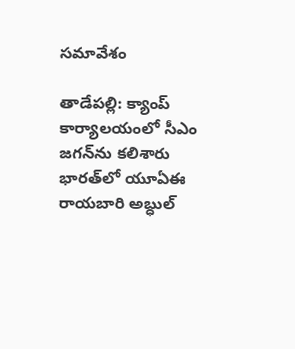సమావేశం

తాడేపల్లి: క్యాంప్‌ కార్యాలయంలో సీఎం జగన్‌ను కలిశారు భారత్‌లో యూఏఈ రాయబారి అబ్ధుల్‌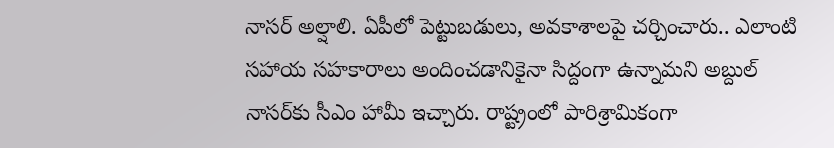నాసర్‌ అల్షాలి. ఏపీలో పెట్టుబడులు, అవకాశాలపై చర్చించారు.. ఎలాంటి సహాయ సహకారాలు అందించడానికైనా సిద్దంగా ఉన్నామని అబ్దుల్ నాసర్‌కు సీఎం హామీ ఇ‍చ్చారు. రాష్ట్రంలో పారిశ్రామికంగా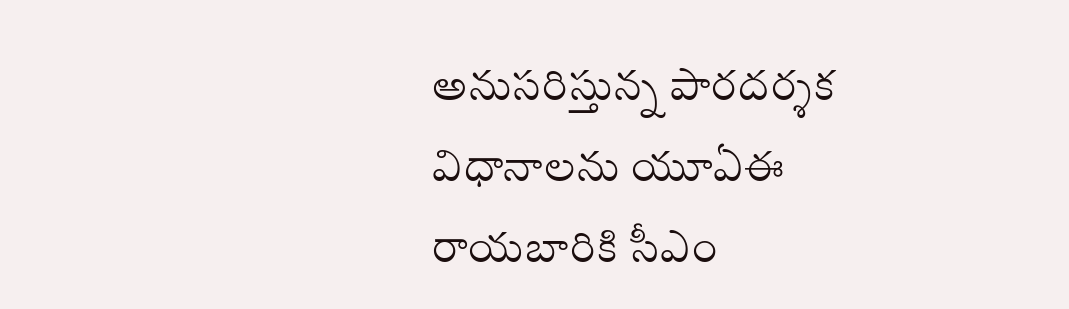అనుసరిస్తున్న పారదర్శక విధానాలను యూఏఈ రాయబారికి సీఎం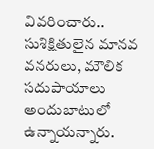వివరించారు.. సుశిక్షితులైన మానవ వనరులు, మౌలిక సదుపాయాలు అందుబాటులో ఉన్నాయన్నారు.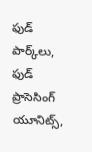ఫుడ్‌ పార్క్‌లు, ఫుడ్‌ ప్రాసెసింగ్‌ యూనిట్స్,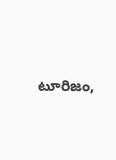టూరిజం,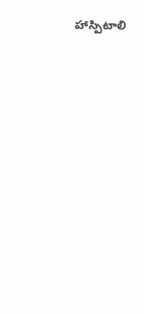హాస్పిటాలి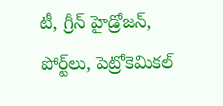టీ, గ్రీన్‌ హైడ్రోజన్, పోర్ట్‌లు, పెట్రోకెమికల్‌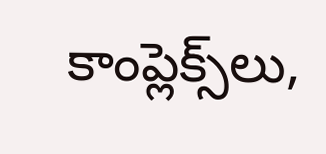కాంప్లెక్స్‌లు,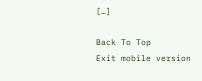[…]

Back To Top
Exit mobile version